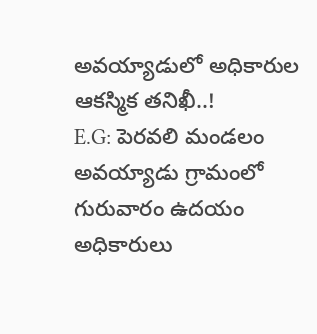అవయ్యాడులో అధికారుల ఆకస్మిక తనిఖీ..!
E.G: పెరవలి మండలం అవయ్యాడు గ్రామంలో గురువారం ఉదయం అధికారులు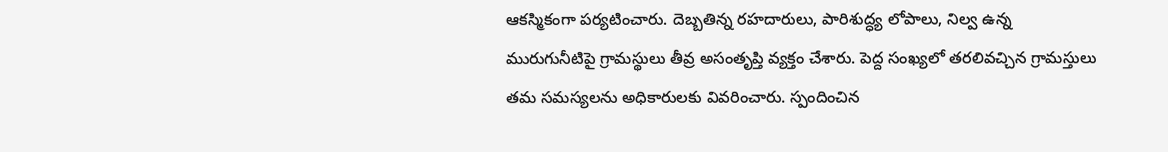ఆకస్మికంగా పర్యటించారు. దెబ్బతిన్న రహదారులు, పారిశుద్ధ్య లోపాలు, నిల్వ ఉన్న మురుగునీటిపై గ్రామస్థులు తీవ్ర అసంతృప్తి వ్యక్తం చేశారు. పెద్ద సంఖ్యలో తరలివచ్చిన గ్రామస్తులు తమ సమస్యలను అధికారులకు వివరించారు. స్పందించిన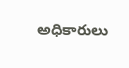అధికారులు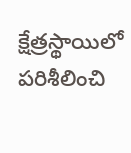క్షేత్రస్థాయిలో పరిశీలించి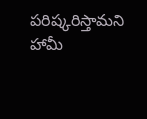పరిష్కరిస్తామని హామీ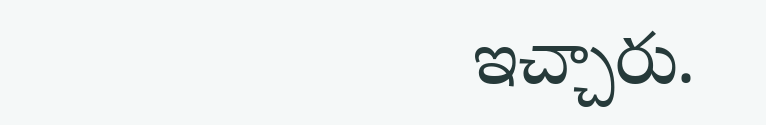ఇచ్చారు.